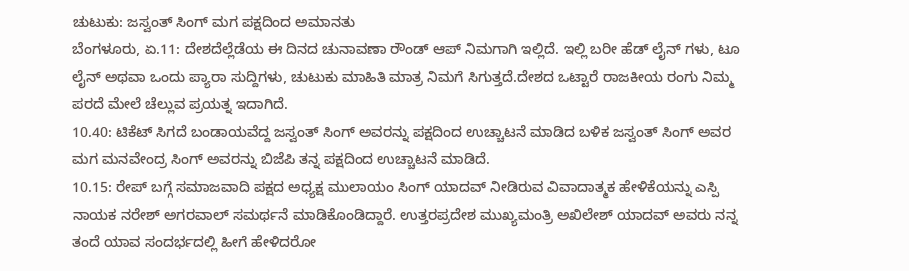ಚುಟುಕು: ಜಸ್ವಂತ್ ಸಿಂಗ್ ಮಗ ಪಕ್ಷದಿಂದ ಅಮಾನತು
ಬೆಂಗಳೂರು, ಏ.11: ದೇಶದೆಲ್ಲೆಡೆಯ ಈ ದಿನದ ಚುನಾವಣಾ ರೌಂಡ್ ಆಪ್ ನಿಮಗಾಗಿ ಇಲ್ಲಿದೆ. ಇಲ್ಲಿ ಬರೀ ಹೆಡ್ ಲೈನ್ ಗಳು, ಟೂ ಲೈನ್ ಅಥವಾ ಒಂದು ಪ್ಯಾರಾ ಸುದ್ದಿಗಳು, ಚುಟುಕು ಮಾಹಿತಿ ಮಾತ್ರ ನಿಮಗೆ ಸಿಗುತ್ತದೆ.ದೇಶದ ಒಟ್ಟಾರೆ ರಾಜಕೀಯ ರಂಗು ನಿಮ್ಮ ಪರದೆ ಮೇಲೆ ಚೆಲ್ಲುವ ಪ್ರಯತ್ನ ಇದಾಗಿದೆ.
10.40: ಟಿಕೆಟ್ ಸಿಗದೆ ಬಂಡಾಯವೆದ್ದ ಜಸ್ವಂತ್ ಸಿಂಗ್ ಅವರನ್ನು ಪಕ್ಷದಿಂದ ಉಚ್ಚಾಟನೆ ಮಾಡಿದ ಬಳಿಕ ಜಸ್ವಂತ್ ಸಿಂಗ್ ಅವರ ಮಗ ಮನವೇಂದ್ರ ಸಿಂಗ್ ಅವರನ್ನು ಬಿಜೆಪಿ ತನ್ನ ಪಕ್ಷದಿಂದ ಉಚ್ಚಾಟನೆ ಮಾಡಿದೆ.
10.15: ರೇಪ್ ಬಗ್ಗೆ ಸಮಾಜವಾದಿ ಪಕ್ಷದ ಅಧ್ಯಕ್ಷ ಮುಲಾಯಂ ಸಿಂಗ್ ಯಾದವ್ ನೀಡಿರುವ ವಿವಾದಾತ್ಮಕ ಹೇಳಿಕೆಯನ್ನು ಎಸ್ಪಿ ನಾಯಕ ನರೇಶ್ ಅಗರವಾಲ್ ಸಮರ್ಥನೆ ಮಾಡಿಕೊಂಡಿದ್ದಾರೆ. ಉತ್ತರಪ್ರದೇಶ ಮುಖ್ಯಮಂತ್ರಿ ಅಖಿಲೇಶ್ ಯಾದವ್ ಅವರು ನನ್ನ ತಂದೆ ಯಾವ ಸಂದರ್ಭದಲ್ಲಿ ಹೀಗೆ ಹೇಳಿದರೋ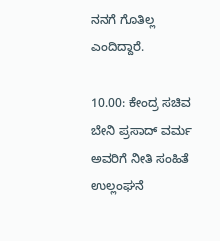ನನಗೆ ಗೊತಿಲ್ಲ ಎಂದಿದ್ದಾರೆ.

10.00: ಕೇಂದ್ರ ಸಚಿವ ಬೇನಿ ಪ್ರಸಾದ್ ವರ್ಮ ಅವರಿಗೆ ನೀತಿ ಸಂಹಿತೆ ಉಲ್ಲಂಘನೆ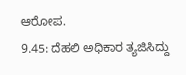ಆರೋಪ.
9.45: ದೆಹಲಿ ಅಧಿಕಾರ ತ್ಯಜಿಸಿದ್ದು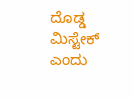ದೊಡ್ಡ ಮಿಸ್ಟೇಕ್ ಎಂದು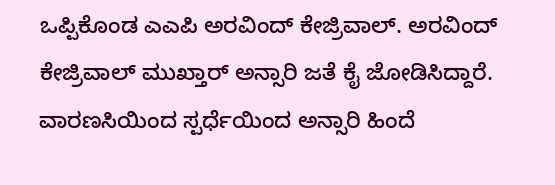ಒಪ್ಪಿಕೊಂಡ ಎಎಪಿ ಅರವಿಂದ್ ಕೇಜ್ರಿವಾಲ್. ಅರವಿಂದ್ ಕೇಜ್ರಿವಾಲ್ ಮುಖ್ತಾರ್ ಅನ್ಸಾರಿ ಜತೆ ಕೈ ಜೋಡಿಸಿದ್ದಾರೆ. ವಾರಣಸಿಯಿಂದ ಸ್ಪರ್ಧೆಯಿಂದ ಅನ್ಸಾರಿ ಹಿಂದೆ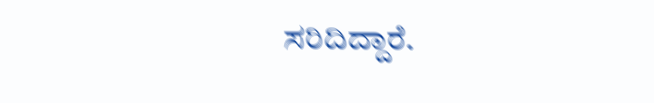ಸರಿದಿದ್ದಾರೆ.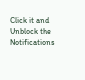Click it and Unblock the Notifications